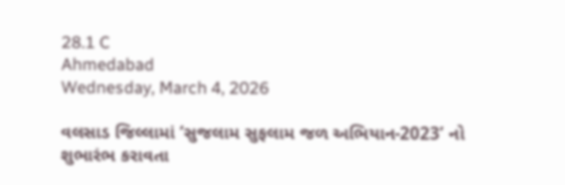28.1 C
Ahmedabad
Wednesday, March 4, 2026

વલસાડ જિલ્લામાં ‘સુજલામ સુફલામ જળ અભિયાન-2023’ નો શુભારંભ કરાવતા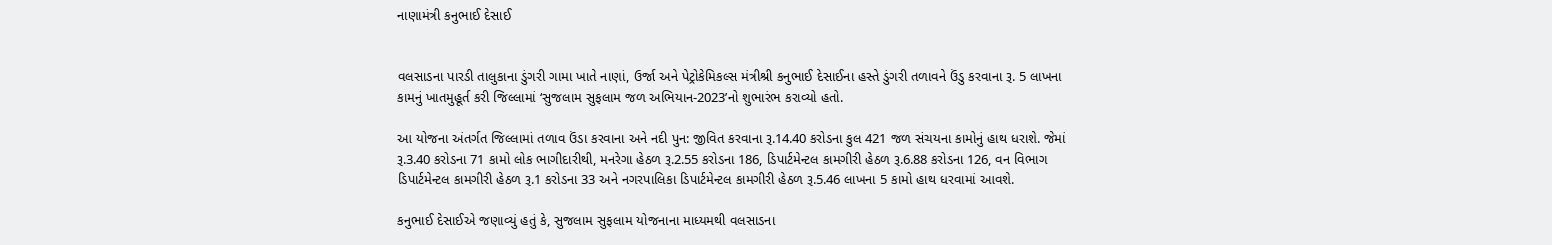નાણામંત્રી કનુભાઈ દેસાઈ


વલસાડના પારડી તાલુકાના ડુંગરી ગામા ખાતે નાણાં, ઉર્જા અને પેટ્રોકેમિકલ્સ મંત્રીશ્રી કનુભાઈ દેસાઈના હસ્તે ડુંગરી તળાવને ઉંડુ કરવાના રૂ. 5 લાખના કામનું ખાતમુહૂર્ત કરી જિલ્લામાં ‘સુજલામ સુફલામ જળ અભિયાન-2023’નો શુભારંભ કરાવ્યો હતો.

આ યોજના અંતર્ગત જિલ્લામાં તળાવ ઉંડા કરવાના અને નદી પુન: જીવિત કરવાના રૂ.14.40 કરોડના કુલ 421 જળ સંચયના કામોનું હાથ ધરાશે. જેમાં રૂ.3.40 કરોડના 71 કામો લોક ભાગીદારીથી, મનરેગા હેઠળ રૂ.2.55 કરોડના 186, ડિપાર્ટમેન્ટલ કામગીરી હેઠળ રૂ.6.88 કરોડના 126, વન વિભાગ ડિપાર્ટમેન્ટલ કામગીરી હેઠળ રૂ.1 કરોડના 33 અને નગરપાલિકા ડિપાર્ટમેન્ટલ કામગીરી હેઠળ રૂ.5.46 લાખના 5 કામો હાથ ધરવામાં આવશે.

કનુભાઈ દેસાઈએ જણાવ્યું હતું કે, સુજલામ સુફલામ યોજનાના માધ્યમથી વલસાડના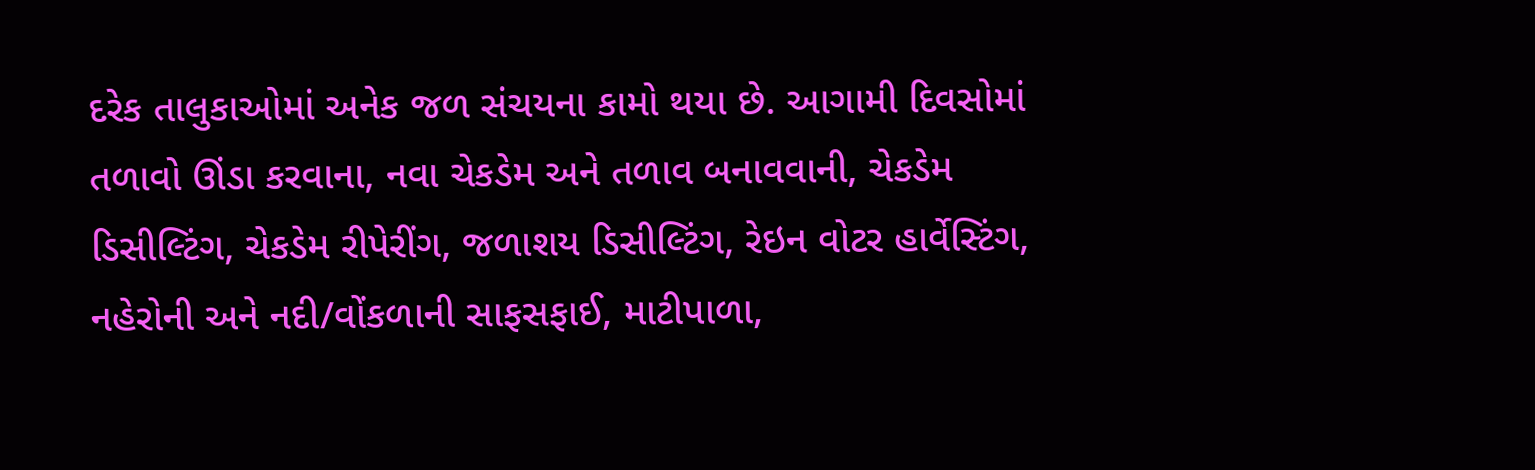દરેક તાલુકાઓમાં અનેક જળ સંચયના કામો થયા છે. આગામી દિવસોમાં તળાવો ઊંડા કરવાના, નવા ચેકડેમ અને તળાવ બનાવવાની, ચેકડેમ ડિસીલ્ટિંગ, ચેકડેમ રીપેરીંગ, જળાશય ડિસીલ્ટિંગ, રેઇન વોટર હાર્વેસ્ટિંગ, નહેરોની અને નદી/વોંકળાની સાફસફાઈ, માટીપાળા,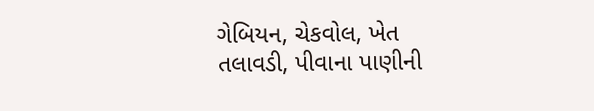ગેબિયન, ચેકવોલ, ખેત તલાવડી, પીવાના પાણીની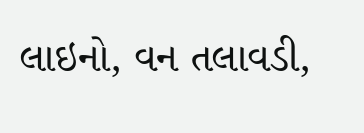લાઇનો, વન તલાવડી,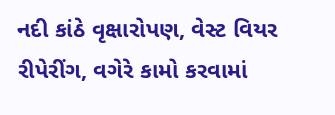નદી કાંઠે વૃક્ષારોપણ, વેસ્ટ વિયર રીપેરીંગ, વગેરે કામો કરવામાં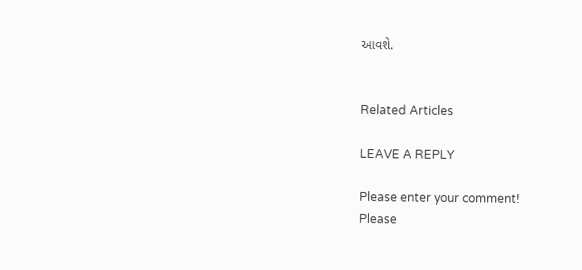આવશે.


Related Articles

LEAVE A REPLY

Please enter your comment!
Please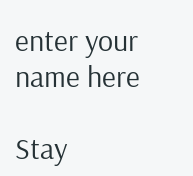enter your name here

Stay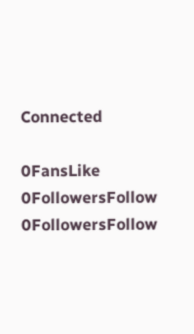Connected

0FansLike
0FollowersFollow
0FollowersFollow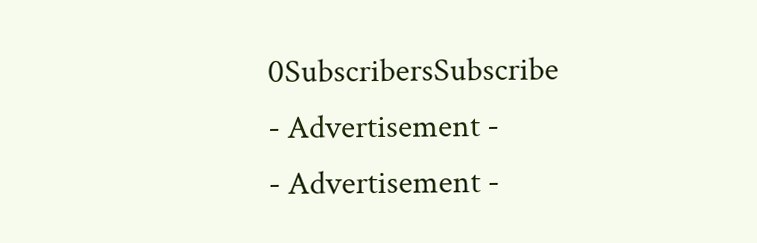0SubscribersSubscribe
- Advertisement -
- Advertisement -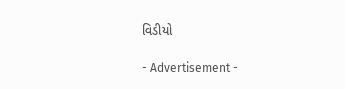વિડીયો

- Advertisement -